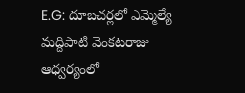E.G: దూబచర్లలో ఎమ్మెల్యే మద్దిపాటి వెంకటరాజు ఆధ్వర్యంలో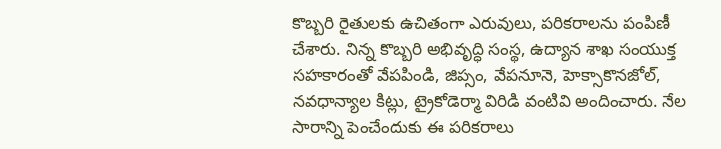కొబ్బరి రైతులకు ఉచితంగా ఎరువులు, పరికరాలను పంపిణీ చేశారు. నిన్న కొబ్బరి అభివృద్ధి సంస్థ, ఉద్యాన శాఖ సంయుక్త సహకారంతో వేపపిండి, జిప్సం, వేపనూనె, హెక్సాకొనజోల్, నవధాన్యాల కిట్లు, ట్రైకోడెర్మా విరిడి వంటివి అందించారు. నేల సారాన్ని పెంచేందుకు ఈ పరికరాలు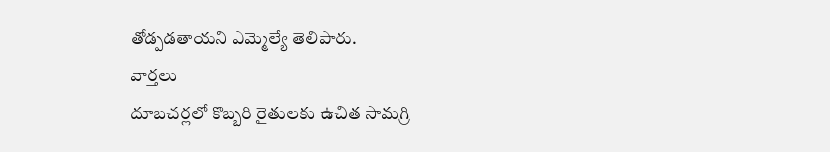తోడ్పడతాయని ఎమ్మెల్యే తెలిపారు.
వార్తలు
దూబచర్లలో కొబ్బరి రైతులకు ఉచిత సామగ్రి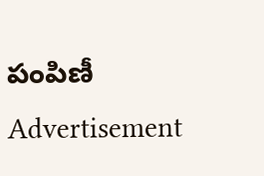పంపిణీ
Advertisement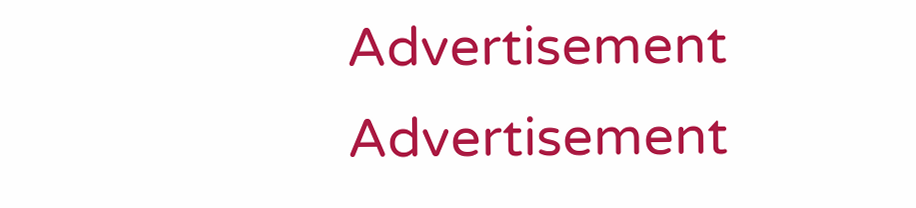Advertisement
Advertisement